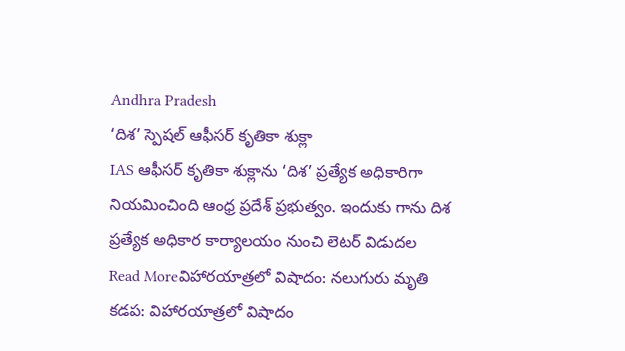Andhra Pradesh
‘దిశ’ స్పెషల్ ఆఫీసర్ కృతికా శుక్లా
IAS ఆఫీసర్ కృతికా శుక్లాను ‘దిశ’ ప్రత్యేక అధికారిగా నియమించింది ఆంధ్ర ప్రదేశ్ ప్రభుత్వం. ఇందుకు గాను దిశ ప్రత్యేక అధికార కార్యాలయం నుంచి లెటర్ విడుదల
Read Moreవిహారయాత్రలో విషాదం: నలుగురు మృతి
కడప: విహారయాత్రలో విషాదం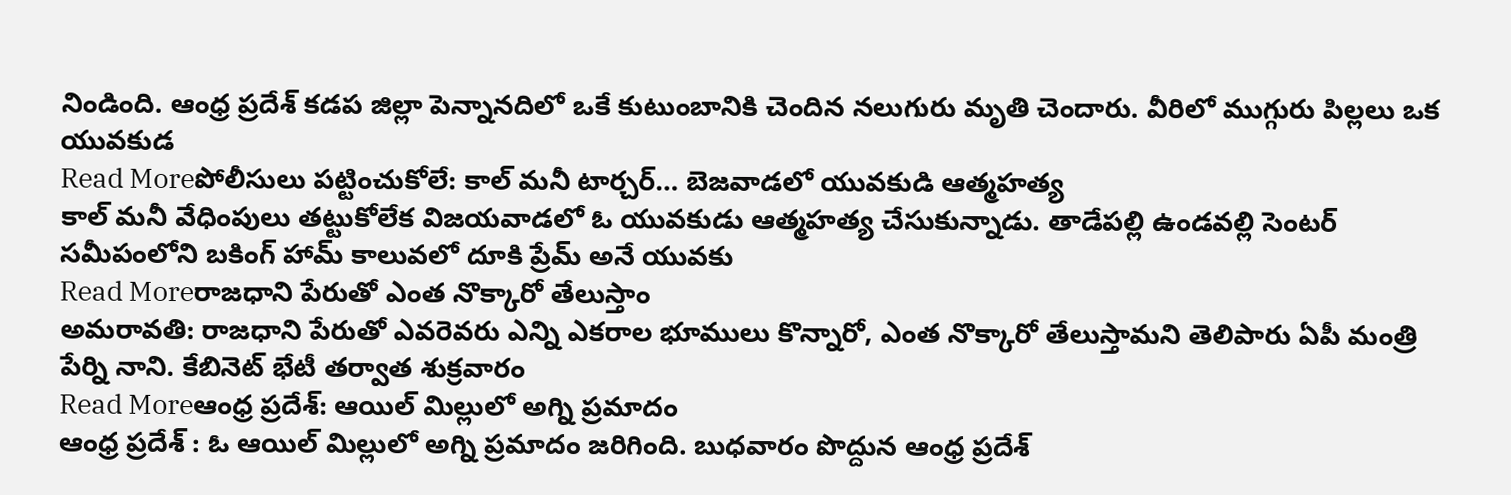నిండింది. ఆంధ్ర ప్రదేశ్ కడప జిల్లా పెన్నానదిలో ఒకే కుటుంబానికి చెందిన నలుగురు మృతి చెందారు. వీరిలో ముగ్గురు పిల్లలు ఒక యువకుడ
Read Moreపోలీసులు పట్టించుకోలే: కాల్ మనీ టార్చర్… బెజవాడలో యువకుడి ఆత్మహత్య
కాల్ మనీ వేధింపులు తట్టుకోలేక విజయవాడలో ఓ యువకుడు ఆత్మహత్య చేసుకున్నాడు. తాడేపల్లి ఉండవల్లి సెంటర్ సమీపంలోని బకింగ్ హామ్ కాలువలో దూకి ప్రేమ్ అనే యువకు
Read Moreరాజధాని పేరుతో ఎంత నొక్కారో తేలుస్తాం
అమరావతి: రాజధాని పేరుతో ఎవరెవరు ఎన్ని ఎకరాల భూములు కొన్నారో, ఎంత నొక్కారో తేలుస్తామని తెలిపారు ఏపీ మంత్రి పేర్ని నాని. కేబినెట్ భేటీ తర్వాత శుక్రవారం
Read Moreఆంధ్ర ప్రదేశ్: ఆయిల్ మిల్లులో అగ్ని ప్రమాదం
ఆంధ్ర ప్రదేశ్ : ఓ ఆయిల్ మిల్లులో అగ్ని ప్రమాదం జరిగింది. బుధవారం పొద్దున ఆంధ్ర ప్రదేశ్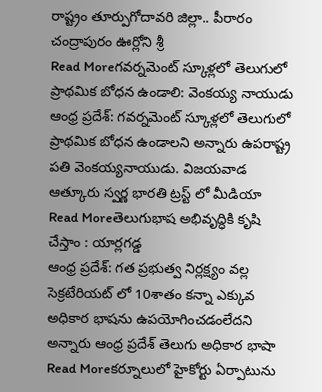రాష్ట్రం తూర్పుగోదావరి జిల్లా.. పీరారం చంద్రాపురం ఊర్లోని శ్రీ
Read Moreగవర్నమెంట్ స్కూళ్లలో తెలుగులో ప్రాథమిక బోధన ఉండాలి: వెంకయ్య నాయుడు
ఆంధ్ర ప్రదేశ్: గవర్నమెంట్ స్కూళ్లలో తెలుగులో ప్రాథమిక బోధన ఉండాలని అన్నారు ఉపరాష్ట్ర పతి వెంకయ్యనాయుడు. విజయవాడ ఆత్కూరు స్వర్ణ భారతి ట్రస్ట్ లో మీడియా
Read Moreతెలుగుభాష అభివృద్ధికి కృషి చేస్తాం : యార్లగడ్డ
ఆంధ్ర ప్రదేశ్: గత ప్రభుత్వ నిర్లక్ష్యం వల్ల సెక్రటేరియట్ లో 10శాతం కన్నా ఎక్కువ అధికార భాషను ఉపయోగించడంలేదని అన్నారు ఆంధ్ర ప్రదేశ్ తెలుగు అధికార భాషా
Read Moreకర్నూలులో హైకోర్టు ఏర్పాటును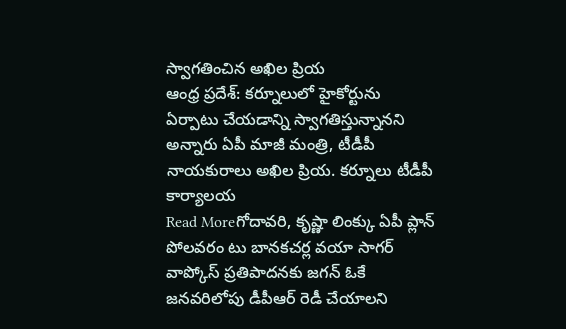స్వాగతించిన అఖిల ప్రియ
ఆంధ్ర ప్రదేశ్: కర్నూలులో హైకోర్టును ఏర్పాటు చేయడాన్ని స్వాగతిస్తున్నానని అన్నారు ఏపీ మాజీ మంత్రి, టీడీపీ నాయకురాలు అఖిల ప్రియ. కర్నూలు టీడీపీ కార్యాలయ
Read Moreగోదావరి, కృష్ణా లింక్కు ఏపీ ప్లాన్
పోలవరం టు బానకచర్ల వయా సాగర్ వాప్కోస్ ప్రతిపాదనకు జగన్ ఓకే జనవరిలోపు డీపీఆర్ రెడీ చేయాలని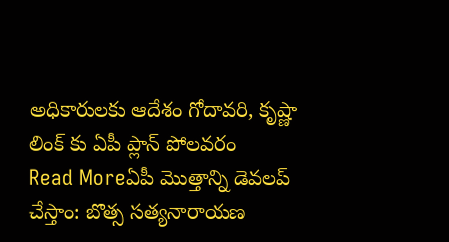అధికారులకు ఆదేశం గోదావరి, కృష్ణా లింక్ కు ఏపీ ప్లాన్ పోలవరం
Read Moreఏపీ మొత్తాన్ని డెవలప్ చేస్తాం: బొత్స సత్యనారాయణ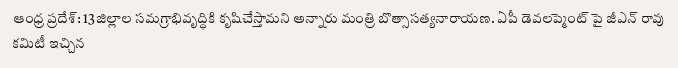ఆంధ్ర ప్రదేశ్: 13జిల్లాల సమగ్రాభివృద్ధికి కృషిచేస్తామని అన్నారు మంత్రి బొత్సాసత్యనారాయణ. ఏపీ డెవలప్మెంట్ పై జీఎన్ రావు కమిటీ ఇచ్చిన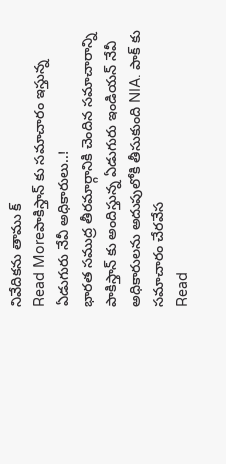నివేదికను తాము క్
Read Moreపాకిస్తాన్ కు సమాచారం ఇస్తున్న ఏడుగురు నేవీ అధికారులు..!
భారత సముద్ర తీరమార్గానికి చెందిన సమాచారాన్ని పాకిస్తాన్ కు అందిస్తున్న ఏడుగురు ఇండియన్ నేవీ అధికారులను అదుపులోకి తీసుకుంది NIA. పాక్ కు సమాచారం చేరవేస
Read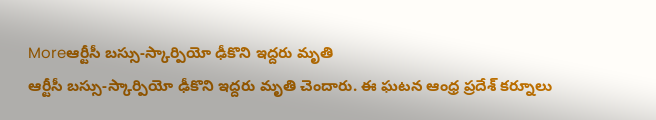Moreఆర్టీసీ బస్సు-స్కార్పియో ఢీకొని ఇద్దరు మృతి
ఆర్టీసీ బస్సు-స్కార్పియో ఢీకొని ఇద్దరు మృతి చెందారు. ఈ ఘటన ఆంధ్ర ప్రదేశ్ కర్నూలు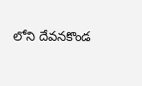లోని దేవనకొండ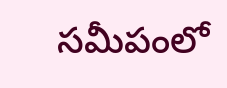సమీపంలో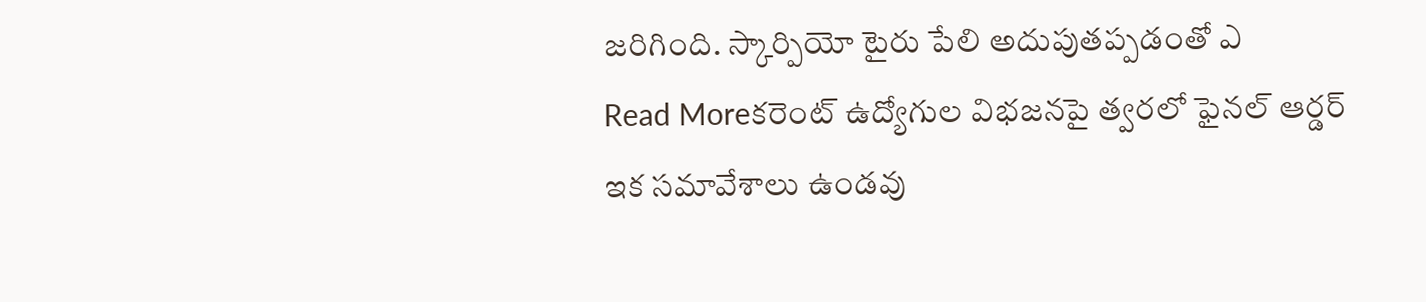జరిగింది. స్కార్పియో టైరు పేలి అదుపుతప్పడంతో ఎ
Read Moreకరెంట్ ఉద్యోగుల విభజనపై త్వరలో ఫైనల్ ఆర్డర్
ఇక సమావేశాలు ఉండవు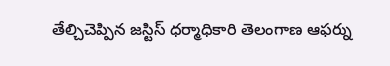తేల్చిచెప్పిన జస్టిస్ ధర్మాధికారి తెలంగాణ ఆఫర్ను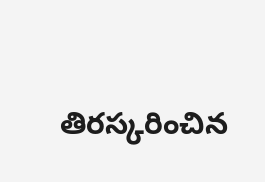తిరస్కరించిన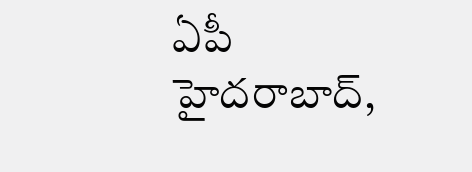ఏపీ హైదరాబాద్,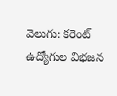వెలుగు: కరెంట్ ఉద్యోగుల విభజన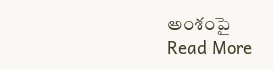అంశంపై
Read More